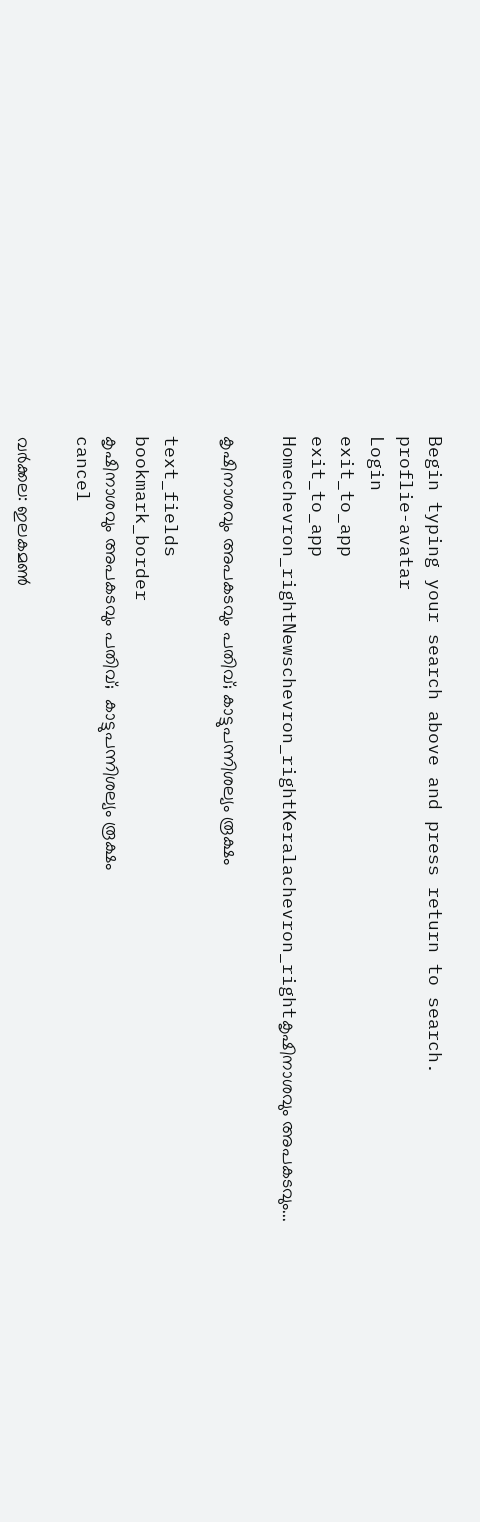Begin typing your search above and press return to search.
proflie-avatar
Login
exit_to_app
exit_to_app
Homechevron_rightNewschevron_rightKeralachevron_rightകൃഷിനാശവും അപകടവും...

കൃഷിനാശവും അപകടവും പതിവ്; കാട്ടുപന്നിശല്യം രൂക്ഷം

text_fields
bookmark_border
കൃഷിനാശവും അപകടവും പതിവ്;  കാട്ടുപന്നിശല്യം രൂക്ഷം
cancel

വർക്കല: ഇലകമണ്‍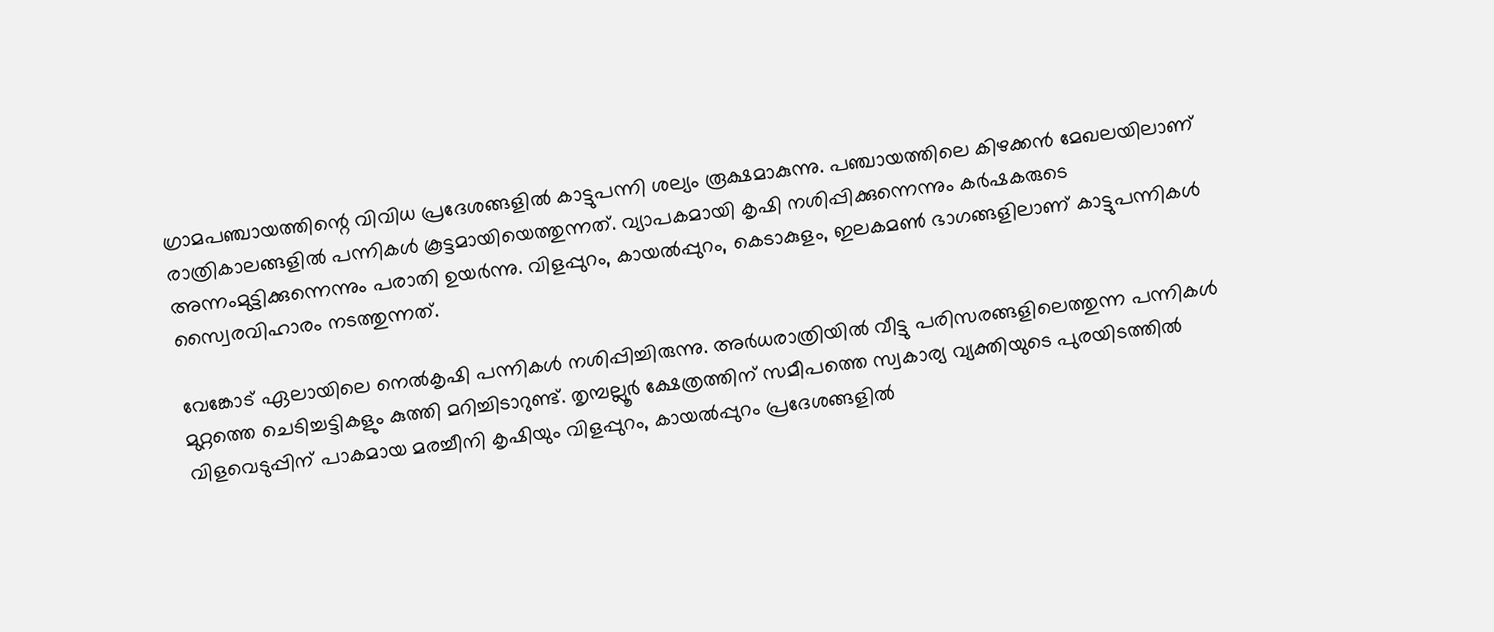ഗ്രാമപഞ്ചായത്തിന്റെ വിവിധ പ്രദേശങ്ങളിൽ കാട്ടുപന്നി ശല്യം രൂക്ഷമാകുന്നു. പഞ്ചായത്തിലെ കിഴക്കന്‍ മേഖലയിലാണ് രാത്രികാലങ്ങളിൽ പന്നികള്‍ കൂട്ടമായിയെത്തുന്നത്. വ്യാപകമായി കൃഷി നശിപ്പിക്കുന്നെന്നും കര്‍ഷകരുടെ അന്നംമുട്ടിക്കുന്നെന്നും പരാതി ഉയർന്നു. വിളപ്പുറം, കായല്‍പ്പുറം, കെടാകുളം, ഇലകമണ്‍ ഭാഗങ്ങളിലാണ് കാട്ടുപന്നികൾ സ്വൈരവിഹാരം നടത്തുന്നത്.

വേങ്കോട് ഏലായിലെ നെല്‍കൃഷി പന്നികള്‍ നശിപ്പിച്ചിരുന്നു. അര്‍ധരാത്രിയില്‍ വീട്ടു പരിസരങ്ങളിലെത്തുന്ന പന്നികള്‍ മുറ്റത്തെ ചെടിച്ചട്ടികളും കുത്തി മറിച്ചിടാറുണ്ട്. തൃമ്പല്ലൂര്‍ ക്ഷേത്രത്തിന് സമീപത്തെ സ്വകാര്യ വ്യക്തിയുടെ പുരയിടത്തിൽ വിളവെടുപ്പിന് പാകമായ മരച്ചീനി കൃഷിയും വിളപ്പുറം, കായല്‍പ്പുറം പ്രദേശങ്ങളിൽ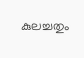കുലച്ചതും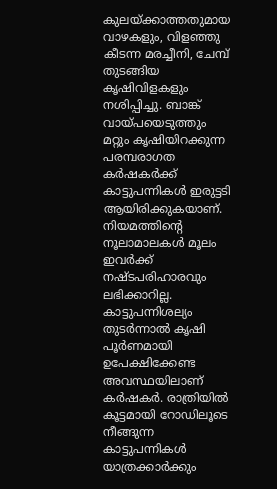കുലയ്ക്കാത്തതുമായ വാഴകളും, വിളഞ്ഞു കീടന്ന മരച്ചീനി, ചേമ്പ് തുടങ്ങിയ കൃഷിവിളകളും നശിപ്പിച്ചു. ബാങ്ക് വായ്പയെടുത്തും മറ്റും കൃഷിയിറക്കുന്ന പരമ്പരാഗത കർഷകർക്ക് കാട്ടുപന്നികൾ ഇരുട്ടടി ആയിരിക്കുകയാണ്. നിയമത്തിന്‍റെ നൂലാമാലകൾ മൂലം ഇവർക്ക് നഷ്ടപരിഹാരവും ലഭിക്കാറില്ല. കാട്ടുപന്നിശല്യം തുടര്‍ന്നാല്‍ കൃഷി പൂര്‍ണമായി ഉപേക്ഷിക്കേണ്ട അവസ്ഥയിലാണ് കര്‍ഷകര്‍. രാത്രിയില്‍ കൂട്ടമായി റോഡിലൂടെ നീങ്ങുന്ന കാട്ടുപന്നികൾ യാത്രക്കാര്‍ക്കും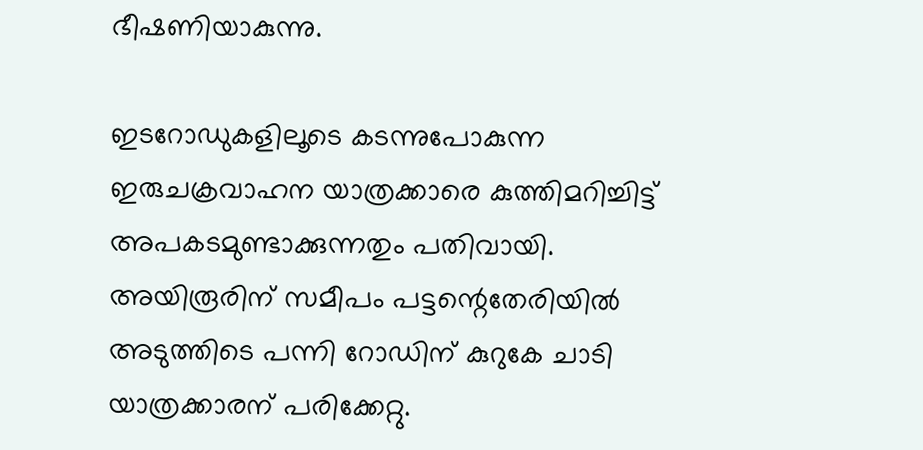ഭീഷണിയാകുന്നു.

ഇടറോഡുകളിലൂടെ കടന്നുപോകുന്ന ഇരുചക്രവാഹന യാത്രക്കാരെ കുത്തിമറിച്ചിട്ട് അപകടമുണ്ടാക്കുന്നതും പതിവായി. അയിരൂരിന് സമീപം പട്ടന്റെതേരിയില്‍ അടുത്തിടെ പന്നി റോഡിന് കുറുകേ ചാടി യാത്രക്കാരന് പരിക്കേറ്റു.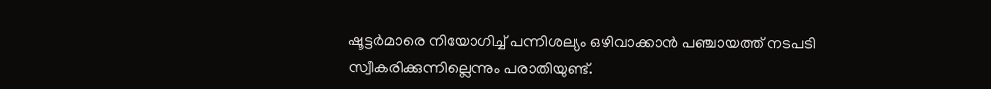ഷൂട്ടര്‍മാരെ നിയോഗിച്ച് പന്നിശല്യം ഒഴിവാക്കാന്‍ പഞ്ചായത്ത് നടപടി സ്വീകരിക്കുന്നില്ലെന്നും പരാതിയുണ്ട്.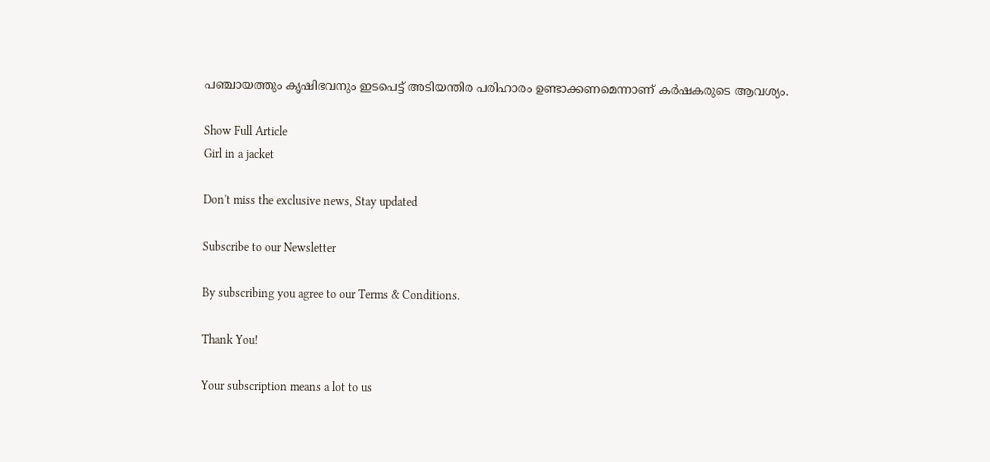പഞ്ചായത്തും കൃഷിഭവനും ഇടപെട്ട് അടിയന്തിര പരിഹാരം ഉണ്ടാക്കണമെന്നാണ് കര്‍ഷകരുടെ ആവശ്യം.

Show Full Article
Girl in a jacket

Don't miss the exclusive news, Stay updated

Subscribe to our Newsletter

By subscribing you agree to our Terms & Conditions.

Thank You!

Your subscription means a lot to us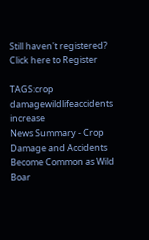Still haven't registered? Click here to Register

TAGS:crop damagewildlifeaccidents increase
News Summary - Crop Damage and Accidents Become Common as Wild Boar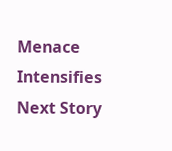Menace Intensifies
Next Story